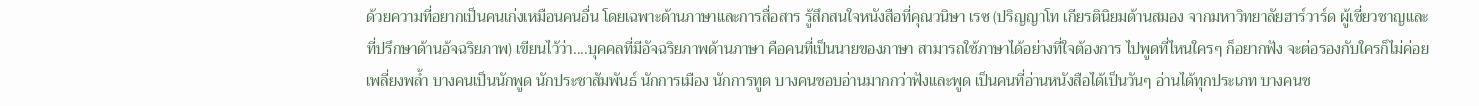ด้วยความที่อยากเป็นคนเก่งเหมือนคนอื่น โดยเฉพาะด้านภาษาและการสื่อสาร รู้สึกสนใจหนังสือที่คุณวนิษา เรซ (ปริญญาโท เกียรตินิยมด้านสมอง จากมหาวิทยาลัยฮาร์วาร์ด ผู้เชี่ยวชาญและที่ปรึกษาด้านอ้จฉริยภาพ) เขียนไว้ว่า....บุคคลที่มีอัจฉริยภาพด้านภาษา คือคนที่เป็นนายของภาษา สามารถใช้ภาษาได้อย่างที่ใจต้องการ ไปพูดที่ไหนใครๆ ก็อยากฟัง จะต่อรองกับใครก็ไม่ค่อยเพลี่ยงพล้ำ บางคนเป็นนักพูด นักประชาสัมพันธ์ นักการเมือง นักการทูต บางคนชอบอ่านมากกว่าฟังและพูด เป็นคนที่อ่านหนังสือได้เป็นวันๆ อ่านได้ทุกประเภท บางคนช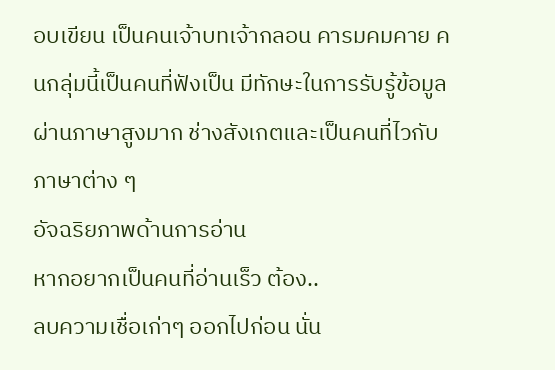อบเขียน เป็นคนเจ้าบทเจ้ากลอน คารมคมคาย คนกลุ่มนี้เป็นคนที่ฟังเป็น มีทักษะในการรับรู้ข้อมูลผ่านภาษาสูงมาก ช่างสังเกตและเป็นคนที่ไวกับภาษาต่าง ๆ
อัจฉริยภาพด้านการอ่าน
หากอยากเป็นคนที่อ่านเร็ว ต้อง..
ลบความเชื่อเก่าๆ ออกไปก่อน นั่น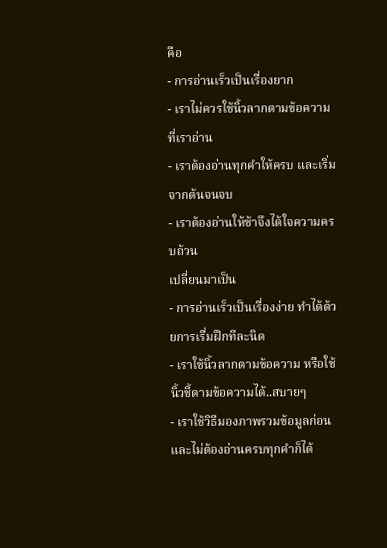คือ
- การอ่านเร็วเป็นเรื่องยาก
- เราไม่ควรใช้นิ้วลากตามข้อความที่เราอ่าน
- เราต้องอ่านทุกคำให้ครบ และเริ่มจากต้นจนจบ
- เราต้องอ่านให้ช้าจึงได้ใจความครบถ้วน
เปลี่ยนมาเป็น
- การอ่านเร็วเป็นเรื่องง่าย ทำได้ด้วยการเรื่มฝึกทีละนิด
- เราใช้นิ้วลากตามข้อความ หรือใช้นิ้วชี้ตามข้อความได้..สบายๆ
- เราใช้วิธีมองภาพรวมข้อมูลก่อน และไม่ต้องอ่านครบทุกคำก็ได้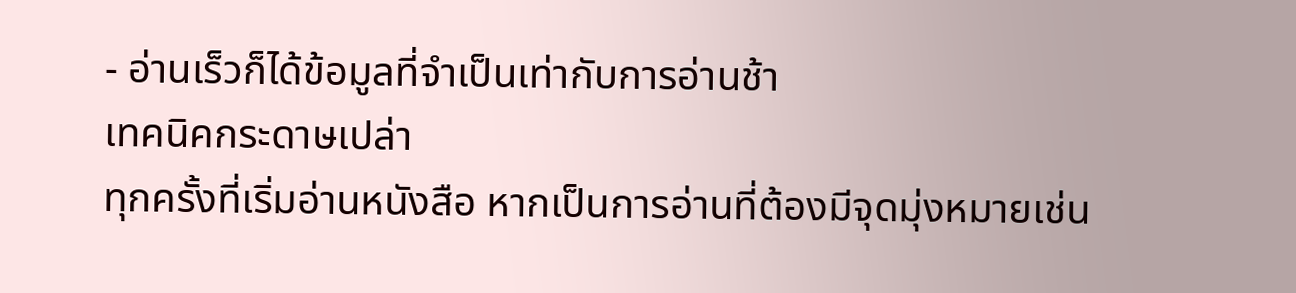- อ่านเร็วก็ได้ข้อมูลที่จำเป็นเท่ากับการอ่านช้า
เทคนิคกระดาษเปล่า
ทุกครั้งที่เริ่มอ่านหนังสือ หากเป็นการอ่านที่ต้องมีจุดมุ่งหมายเช่น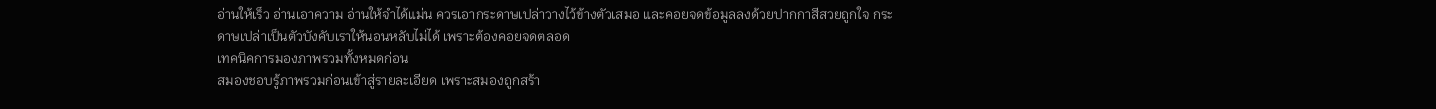อ่านให้เร็ว อ่านเอาความ อ่านให้จำได้แม่น ควรเอากระดาษเปล่าวางไว้ข้างตัวเสมอ และคอยจดข้อมูลลงด้วยปากกาสีสวยถูกใจ กระดาษเปล่าเป็นตัวบังคับเราให้นอนหลับไม่ได้ เพราะต้องคอยจดตลอด
เทคนิคการมองภาพรวมทั้งหมดก่อน
สมองชอบรู้ภาพรวมก่อนเข้าสู่รายละเอียด เพราะสมองถูกสร้า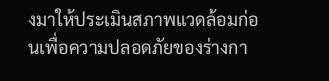งมาให้ประเมินสภาพแวดล้อมก่อนเพื่อความปลอดภัยของร่างกา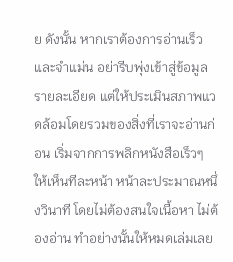ย ดังนั้น หากเราต้องการอ่านเร็วและจำแม่น อย่ารีบพุ่งเข้าสู่ข้อมูลรายละเอียด แต่ให้ประเมินสภาพแวดล้อมโดยรวมของสิ่งที่เราจะอ่านก่อน เริ่มจากการพลิกหนังสือเร็วๆ ให้เห็นทีละหน้า หน้าละประมาณหนึ่งวินาที โดยไม่ต้องสนใจเนื้อหา ไม่ต้องอ่าน ทำอย่างนั้นให้หมดเล่มเลย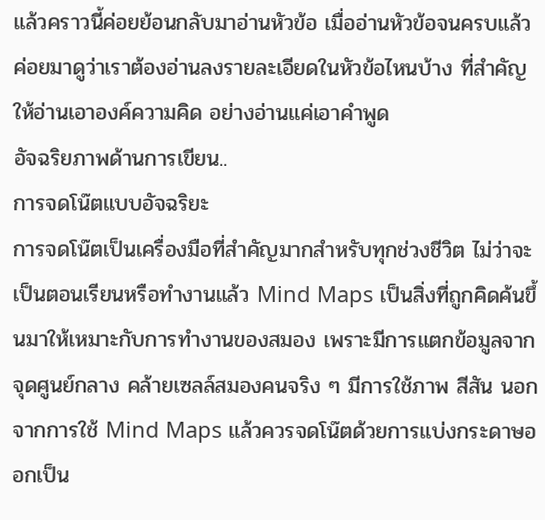แล้วคราวนี้ค่อยย้อนกลับมาอ่านหัวข้อ เมื่ออ่านหัวข้อจนครบแล้ว ค่อยมาดูว่าเราต้องอ่านลงรายละเอียดในหัวข้อไหนบ้าง ที่สำคัญ ให้อ่านเอาองค์ความคิด อย่างอ่านแค่เอาคำพูด
อัจฉริยภาพด้านการเขียน..
การจดโน๊ตแบบอัจฉริยะ
การจดโน๊ตเป็นเครื่องมือที่สำคัญมากสำหรับทุกช่วงชีวิต ไม่ว่าจะเป็นตอนเรียนหรือทำงานแล้ว Mind Maps เป็นสิ่งที่ถูกคิดค้นขึ้นมาให้เหมาะกับการทำงานของสมอง เพราะมีการแตกข้อมูลจากจุดศูนย์กลาง คล้ายเซลล์สมองคนจริง ๆ มีการใช้ภาพ สีสัน นอกจากการใช้ Mind Maps แล้วควรจดโน๊ตด้วยการแบ่งกระดาษออกเป็น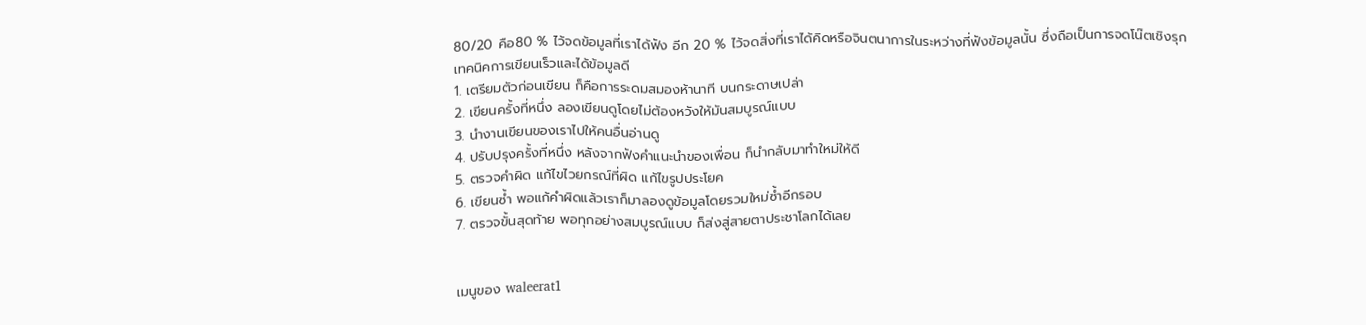80/20 คือ80 % ไว้จดข้อมูลที่เราได้ฟัง อีก 20 % ไว้จดสิ่งที่เราได้คิดหรือจินตนาการในระหว่างที่ฟังข้อมูลนั้น ซึ่งถือเป็นการจดโน๊ตเชิงรุก
เทคนิคการเขียนเร็วและได้ข้อมูลดี
1. เตรียมตัวก่อนเขียน ก็คือการระดมสมองห้านาที บนกระดาษเปล่า
2. เขียนครั้งที่หนึ่ง ลองเขียนดูโดยไม่ต้องหวังให้มันสมบูรณ์แบบ
3. นำงานเขียนของเราไปให้คนอื่นอ่านดู
4. ปรับปรุงครั้งที่หนึ่ง หลังจากฟังคำแนะนำของเพื่อน ก็นำกลับมาทำใหม่ให้ดี
5. ตรวจคำผิด แก้ไขไวยกรณ์ที่ผิด แก้ไขรูปประโยค
6. เขียนซ้ำ พอแก้คำผิดแล้วเราก็มาลองดูข้อมูลโดยรวมใหม่ซ้ำอีกรอบ
7. ตรวจขั้นสุดท้าย พอทุกอย่างสมบูรณ์แบบ ก็ส่งสู่สายตาประชาโลกได้เลย


เมนูของ waleerat1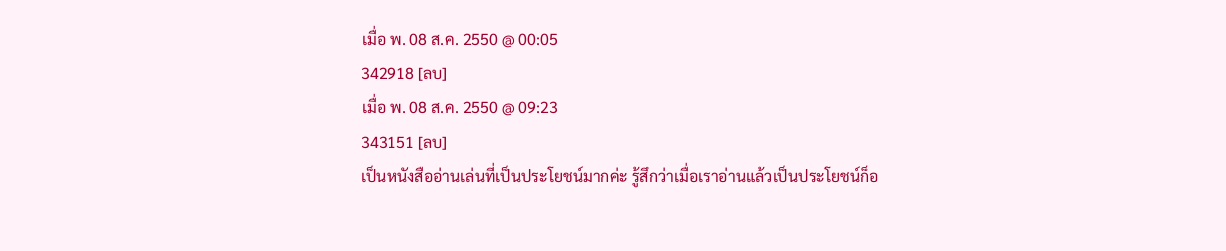เมื่อ พ. 08 ส.ค. 2550 @ 00:05
342918 [ลบ]
เมื่อ พ. 08 ส.ค. 2550 @ 09:23
343151 [ลบ]
เป็นหนังสืออ่านเล่นที่เป็นประโยชน์มากค่ะ รู้สึกว่าเมื่อเราอ่านแล้วเป็นประโยชน์ก็อ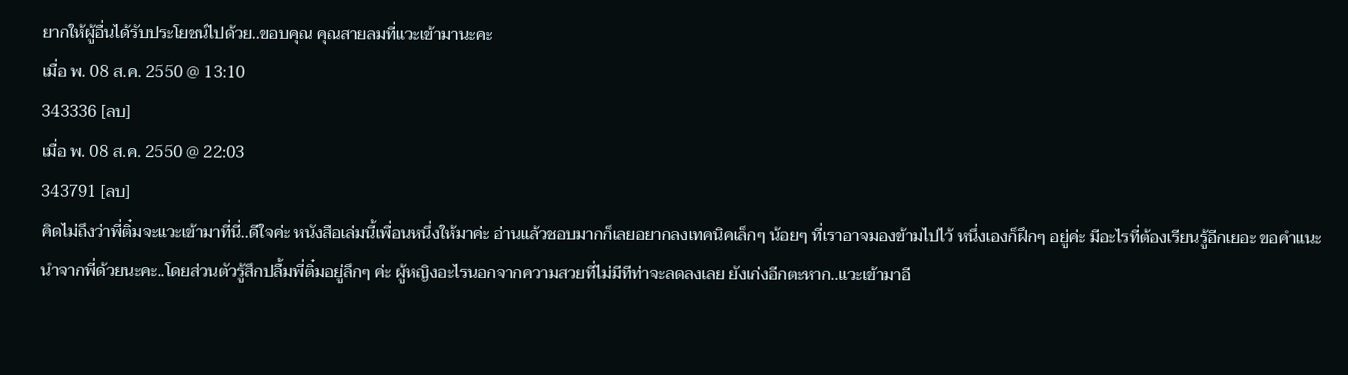ยากให้ผู้อื่นได้รับประโยชน์ไปด้วย..ขอบคุณ คุณสายลมที่แวะเข้ามานะคะ
เมื่อ พ. 08 ส.ค. 2550 @ 13:10
343336 [ลบ]
เมื่อ พ. 08 ส.ค. 2550 @ 22:03
343791 [ลบ]
คิดไม่ถึงว่าพี่ติ๋มจะแวะเข้ามาที่นี่..ดีใจค่ะ หนังสือเล่มนี้เพื่อนหนึ่งให้มาค่ะ อ่านแล้วชอบมากก็เลยอยากลงเทคนิคเล็กๆ น้อยๆ ที่เราอาจมองข้ามไปไว้ หนึ่งเองก็ฝึกๆ อยู่ค่ะ มีอะไรที่ต้องเรียนรู้อีกเยอะ ขอคำแนะนำจากพี่ด้วยนะคะ..โดยส่วนตัวรู้สึกปลื้มพี่ติ๋มอยู่ลึกๆ ค่ะ ผู้หญิงอะไรนอกจากความสวยที่ไม่มีทีท่าจะลดลงเลย ยังเก่งอีกตะหาก..แวะเข้ามาอี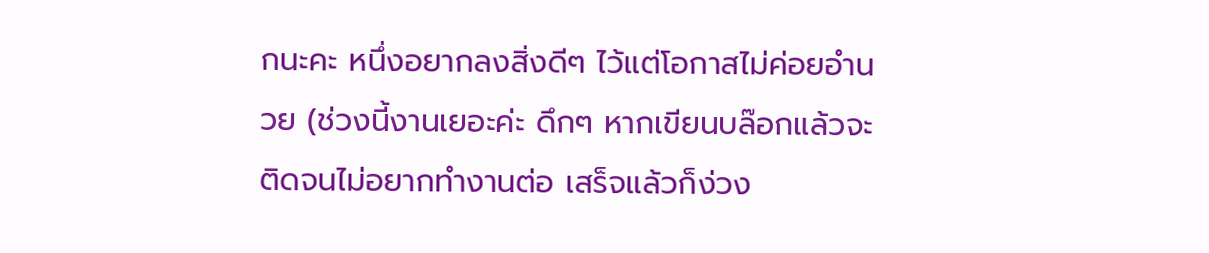กนะคะ หนึ่งอยากลงสิ่งดีๆ ไว้แต่โอกาสไม่ค่อยอำนวย (ช่วงนี้งานเยอะค่ะ ดึกๆ หากเขียนบล๊อกแล้วจะติดจนไม่อยากทำงานต่อ เสร็จแล้วก็ง่วง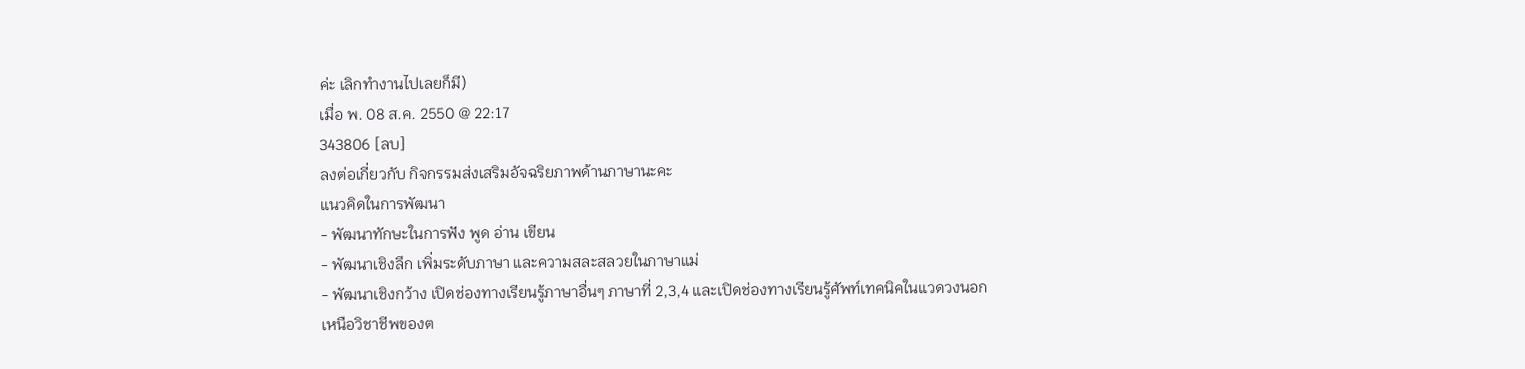ค่ะ เลิกทำงานไปเลยก็มี)
เมื่อ พ. 08 ส.ค. 2550 @ 22:17
343806 [ลบ]
ลงต่อเกี่ยวกับ กิจกรรมส่งเสริมอัจฉริยภาพด้านภาษานะคะ
แนวคิดในการพัฒนา
- พัฒนาทักษะในการฟัง พูด อ่าน เขียน
- พัฒนาเชิงลึก เพิ่มระดับภาษา และความสละสลวยในภาษาแม่
- พัฒนาเชิงกว้าง เปิดช่องทางเรียนรู้ภาษาอื่นๆ ภาษาที่ 2,3,4 และเปิดช่องทางเรียนรู้ศัพท์เทคนิคในแวดวงนอกเหนือวิชาชีพของต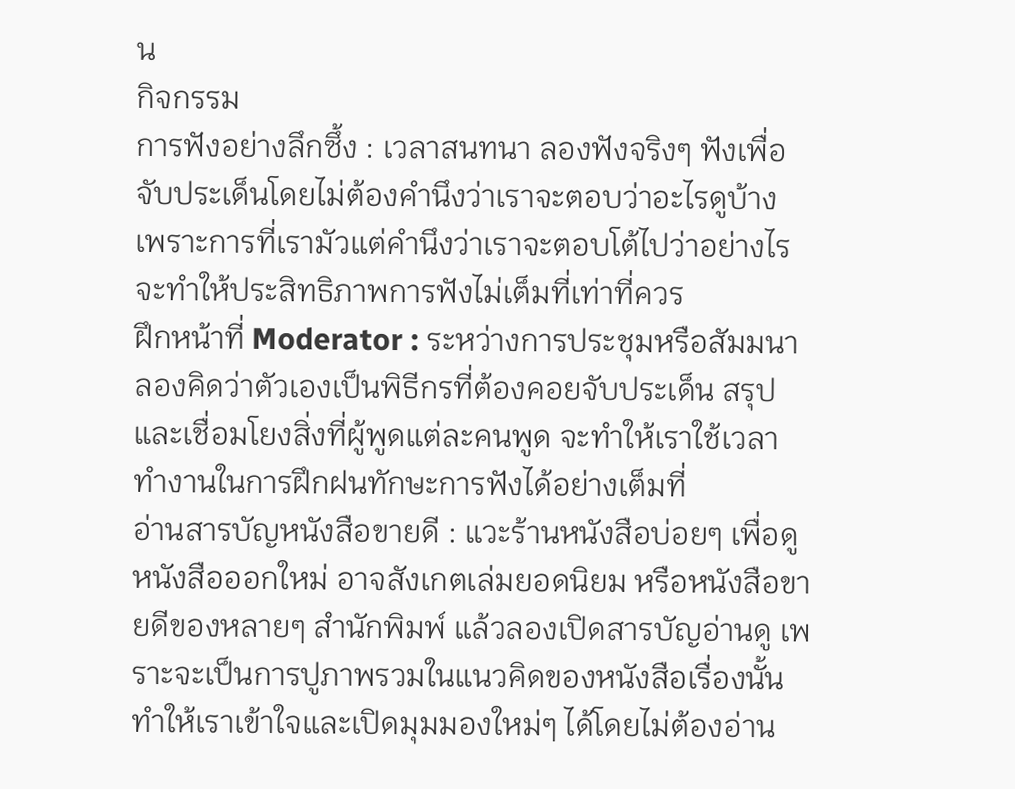น
กิจกรรม
การฟังอย่างลึกซึ้ง : เวลาสนทนา ลองฟังจริงๆ ฟังเพื่อจับประเด็นโดยไม่ต้องคำนึงว่าเราจะตอบว่าอะไรดูบ้าง เพราะการที่เรามัวแต่คำนึงว่าเราจะตอบโต้ไปว่าอย่างไร จะทำให้ประสิทธิภาพการฟังไม่เต็มที่เท่าที่ควร
ฝึกหน้าที่ Moderator : ระหว่างการประชุมหรือสัมมนา ลองคิดว่าตัวเองเป็นพิธีกรที่ต้องคอยจับประเด็น สรุป และเชื่อมโยงสิ่งที่ผู้พูดแต่ละคนพูด จะทำให้เราใช้เวลาทำงานในการฝึกฝนทักษะการฟังได้อย่างเต็มที่
อ่านสารบัญหนังสือขายดี : แวะร้านหนังสือบ่อยๆ เพื่อดูหนังสือออกใหม่ อาจสังเกตเล่มยอดนิยม หรือหนังสือขายดีของหลายๆ สำนักพิมพ์ แล้วลองเปิดสารบัญอ่านดู เพราะจะเป็นการปูภาพรวมในแนวคิดของหนังสือเรื่องนั้น ทำให้เราเข้าใจและเปิดมุมมองใหม่ๆ ได้โดยไม่ต้องอ่าน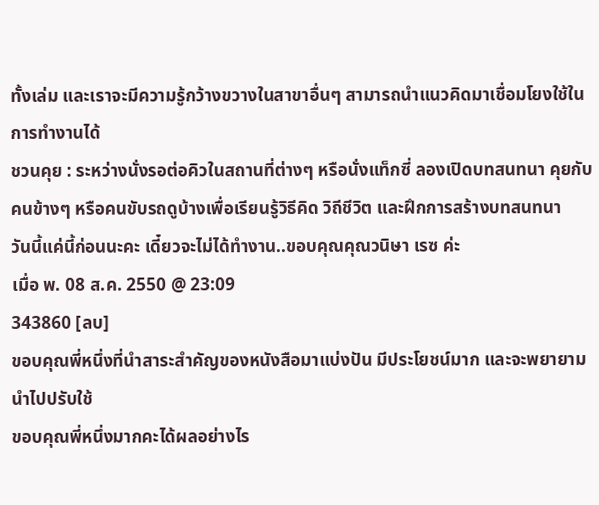ทั้งเล่ม และเราจะมีความรู้กว้างขวางในสาขาอื่นๆ สามารถนำแนวคิดมาเชื่อมโยงใช้ในการทำงานได้
ชวนคุย : ระหว่างนั่งรอต่อคิวในสถานที่ต่างๆ หรือนั่งแท็กซี่ ลองเปิดบทสนทนา คุยกับคนข้างๆ หรือคนขับรถดูบ้างเพื่อเรียนรู้วิธีคิด วิถีชีวิต และฝึกการสร้างบทสนทนา
วันนี้แค่นี้ก่อนนะคะ เดี๋ยวจะไม่ได้ทำงาน..ขอบคุณคุณวนิษา เรซ ค่ะ
เมื่อ พ. 08 ส.ค. 2550 @ 23:09
343860 [ลบ]
ขอบคุณพี่หนึ่งที่นำสาระสำคัญของหนังสือมาแบ่งปัน มีประโยชน์มาก และจะพยายามนำไปปรับใช้
ขอบคุณพี่หนึ่งมากคะได้ผลอย่างไร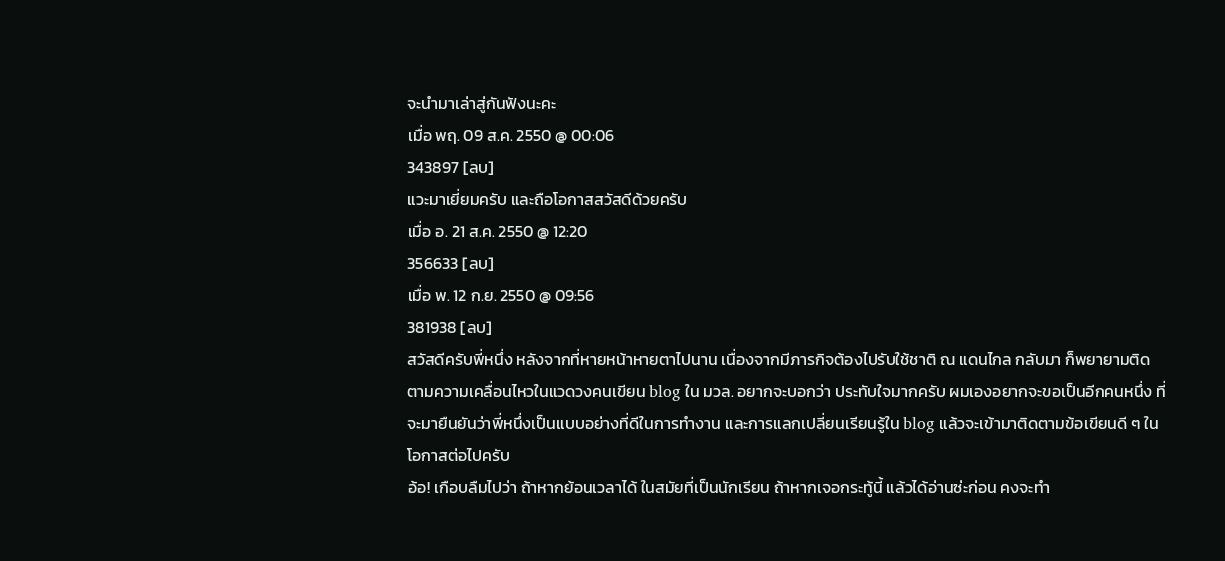จะนำมาเล่าสู่กันฟังนะคะ
เมื่อ พฤ. 09 ส.ค. 2550 @ 00:06
343897 [ลบ]
แวะมาเยี่ยมครับ และถือโอกาสสวัสดีด้วยครับ
เมื่อ อ. 21 ส.ค. 2550 @ 12:20
356633 [ลบ]
เมื่อ พ. 12 ก.ย. 2550 @ 09:56
381938 [ลบ]
สวัสดีครับพี่หนึ่ง หลังจากที่หายหน้าหายตาไปนาน เนื่องจากมีภารกิจต้องไปรับใช้ชาติ ณ แดนไกล กลับมา ก็พยายามติดตามความเคลื่อนไหวในแวดวงคนเขียน blog ใน มวล. อยากจะบอกว่า ประทับใจมากครับ ผมเองอยากจะขอเป็นอีกคนหนึ่ง ที่จะมายืนยันว่าพี่หนึ่งเป็นแบบอย่างที่ดีในการทำงาน และการแลกเปลี่ยนเรียนรู้ใน blog แล้วจะเข้ามาติดตามข้อเขียนดี ๆ ในโอกาสต่อไปครับ
อ้อ! เกือบลืมไปว่า ถ้าหากย้อนเวลาได้ ในสมัยที่เป็นนักเรียน ถ้าหากเจอกระทู้นี้ แล้วได้อ่านซ่ะก่อน คงจะทำ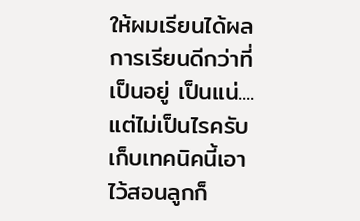ให้ผมเรียนได้ผลการเรียนดีกว่าที่เป็นอยู่ เป็นแน่....แต่ไม่เป็นไรครับ เก็บเทคนิคนี้เอาไว้สอนลูกก็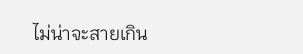ไม่น่าจะสายเกิน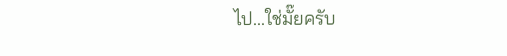ไป...ใช่มั๊ยครับ